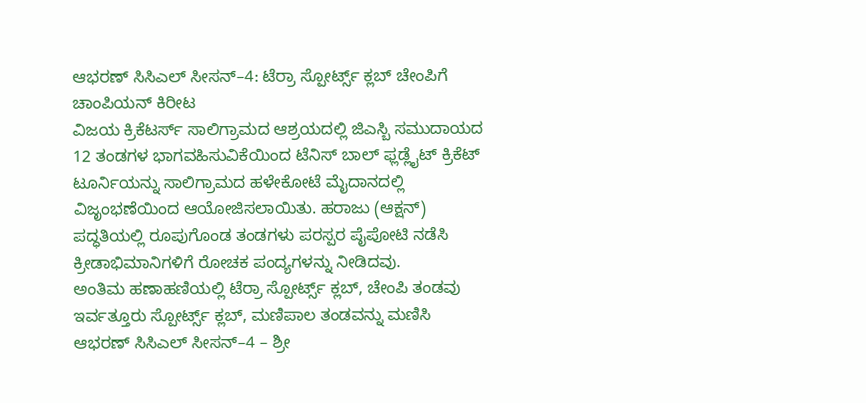ಆಭರಣ್ ಸಿಸಿಎಲ್ ಸೀಸನ್–4: ಟೆರ್ರಾ ಸ್ಪೋರ್ಟ್ಸ್ ಕ್ಲಬ್ ಚೇಂಪಿಗೆ ಚಾಂಪಿಯನ್ ಕಿರೀಟ
ವಿಜಯ ಕ್ರಿಕೆಟರ್ಸ್ ಸಾಲಿಗ್ರಾಮದ ಆಶ್ರಯದಲ್ಲಿ ಜಿಎಸ್ಬಿ ಸಮುದಾಯದ 12 ತಂಡಗಳ ಭಾಗವಹಿಸುವಿಕೆಯಿಂದ ಟೆನಿಸ್ ಬಾಲ್ ಫ್ಲಡ್ಲೈಟ್ ಕ್ರಿಕೆಟ್ ಟೂರ್ನಿಯನ್ನು ಸಾಲಿಗ್ರಾಮದ ಹಳೇಕೋಟೆ ಮೈದಾನದಲ್ಲಿ ವಿಜೃಂಭಣೆಯಿಂದ ಆಯೋಜಿಸಲಾಯಿತು. ಹರಾಜು (ಆಕ್ಷನ್) ಪದ್ಧತಿಯಲ್ಲಿ ರೂಪುಗೊಂಡ ತಂಡಗಳು ಪರಸ್ಪರ ಪೈಪೋಟಿ ನಡೆಸಿ ಕ್ರೀಡಾಭಿಮಾನಿಗಳಿಗೆ ರೋಚಕ ಪಂದ್ಯಗಳನ್ನು ನೀಡಿದವು.
ಅಂತಿಮ ಹಣಾಹಣಿಯಲ್ಲಿ ಟೆರ್ರಾ ಸ್ಪೋರ್ಟ್ಸ್ ಕ್ಲಬ್, ಚೇಂಪಿ ತಂಡವು ಇರ್ವತ್ತೂರು ಸ್ಪೋರ್ಟ್ಸ್ ಕ್ಲಬ್, ಮಣಿಪಾಲ ತಂಡವನ್ನು ಮಣಿಸಿ ಆಭರಣ್ ಸಿಸಿಎಲ್ ಸೀಸನ್–4 – ಶ್ರೀ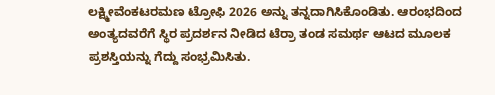ಲಕ್ಷ್ಮೀವೆಂಕಟರಮಣ ಟ್ರೋಫಿ 2026 ಅನ್ನು ತನ್ನದಾಗಿಸಿಕೊಂಡಿತು. ಆರಂಭದಿಂದ ಅಂತ್ಯದವರೆಗೆ ಸ್ಥಿರ ಪ್ರದರ್ಶನ ನೀಡಿದ ಟೆರ್ರಾ ತಂಡ ಸಮರ್ಥ ಆಟದ ಮೂಲಕ ಪ್ರಶಸ್ತಿಯನ್ನು ಗೆದ್ದು ಸಂಭ್ರಮಿಸಿತು.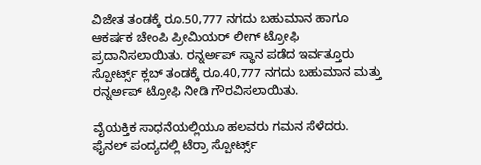ವಿಜೇತ ತಂಡಕ್ಕೆ ರೂ.50,777 ನಗದು ಬಹುಮಾನ ಹಾಗೂ ಆಕರ್ಷಕ ಚೇಂಪಿ ಪ್ರೀಮಿಯರ್ ಲೀಗ್ ಟ್ರೋಫಿ ಪ್ರದಾನಿಸಲಾಯಿತು. ರನ್ನರ್ಅಪ್ ಸ್ಥಾನ ಪಡೆದ ಇರ್ವತ್ತೂರು ಸ್ಪೋರ್ಟ್ಸ್ ಕ್ಲಬ್ ತಂಡಕ್ಕೆ ರೂ.40,777 ನಗದು ಬಹುಮಾನ ಮತ್ತು ರನ್ನರ್ಅಪ್ ಟ್ರೋಫಿ ನೀಡಿ ಗೌರವಿಸಲಾಯಿತು.

ವೈಯಕ್ತಿಕ ಸಾಧನೆಯಲ್ಲಿಯೂ ಹಲವರು ಗಮನ ಸೆಳೆದರು. ಫೈನಲ್ ಪಂದ್ಯದಲ್ಲಿ ಟೆರ್ರಾ ಸ್ಪೋರ್ಟ್ಸ್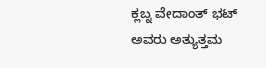ಕ್ಲಬ್ನ ವೇದಾಂತ್ ಭಟ್ ಅವರು ಅತ್ಯುತ್ತಮ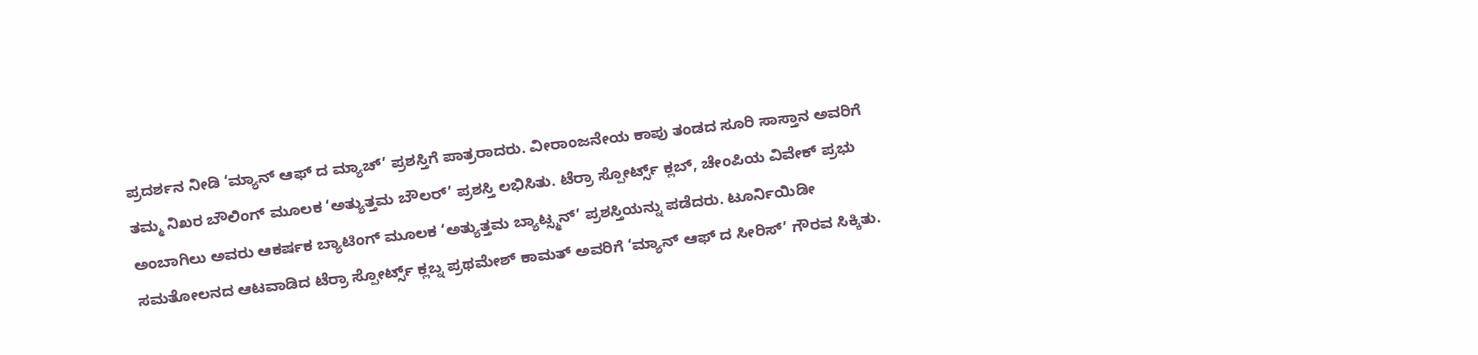ಪ್ರದರ್ಶನ ನೀಡಿ ‘ಮ್ಯಾನ್ ಆಫ್ ದ ಮ್ಯಾಚ್’ ಪ್ರಶಸ್ತಿಗೆ ಪಾತ್ರರಾದರು. ವೀರಾಂಜನೇಯ ಕಾಪು ತಂಡದ ಸೂರಿ ಸಾಸ್ತಾನ ಅವರಿಗೆ ತಮ್ಮ ನಿಖರ ಬೌಲಿಂಗ್ ಮೂಲಕ ‘ಅತ್ಯುತ್ತಮ ಬೌಲರ್’ ಪ್ರಶಸ್ತಿ ಲಭಿಸಿತು. ಟೆರ್ರಾ ಸ್ಪೋರ್ಟ್ಸ್ ಕ್ಲಬ್, ಚೇಂಪಿಯ ವಿವೇಕ್ ಪ್ರಭು ಅಂಬಾಗಿಲು ಅವರು ಆಕರ್ಷಕ ಬ್ಯಾಟಿಂಗ್ ಮೂಲಕ ‘ಅತ್ಯುತ್ತಮ ಬ್ಯಾಟ್ಸ್ಮನ್’ ಪ್ರಶಸ್ತಿಯನ್ನು ಪಡೆದರು. ಟೂರ್ನಿಯಿಡೀ ಸಮತೋಲನದ ಆಟವಾಡಿದ ಟೆರ್ರಾ ಸ್ಪೋರ್ಟ್ಸ್ ಕ್ಲಬ್ನ ಪ್ರಥಮೇಶ್ ಕಾಮತ್ ಅವರಿಗೆ ‘ಮ್ಯಾನ್ ಆಫ್ ದ ಸೀರಿಸ್’ ಗೌರವ ಸಿಕ್ಕಿತು.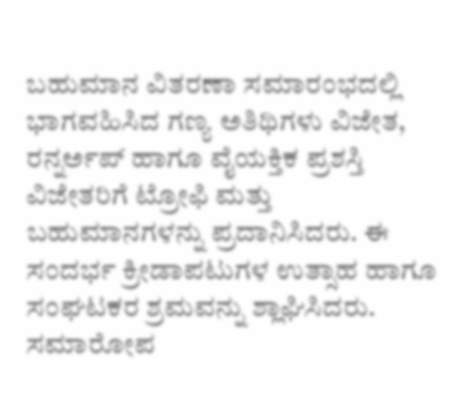ಬಹುಮಾನ ವಿತರಣಾ ಸಮಾರಂಭದಲ್ಲಿ ಭಾಗವಹಿಸಿದ ಗಣ್ಯ ಅತಿಥಿಗಳು ವಿಜೇತ, ರನ್ನರ್ಅಪ್ ಹಾಗೂ ವೈಯಕ್ತಿಕ ಪ್ರಶಸ್ತಿ ವಿಜೇತರಿಗೆ ಟ್ರೋಫಿ ಮತ್ತು ಬಹುಮಾನಗಳನ್ನು ಪ್ರದಾನಿಸಿದರು. ಈ ಸಂದರ್ಭ ಕ್ರೀಡಾಪಟುಗಳ ಉತ್ಸಾಹ ಹಾಗೂ ಸಂಘಟಕರ ಶ್ರಮವನ್ನು ಶ್ಲಾಘಿಸಿದರು. ಸಮಾರೋಪ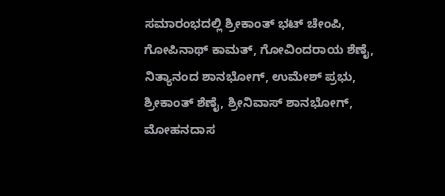ಸಮಾರಂಭದಲ್ಲಿ ಶ್ರೀಕಾಂತ್ ಭಟ್ ಚೇಂಪಿ, ಗೋಪಿನಾಥ್ ಕಾಮತ್, ಗೋವಿಂದರಾಯ ಶೆಣೈ, ನಿತ್ಯಾನಂದ ಶಾನಭೋಗ್, ಉಮೇಶ್ ಪ್ರಭು, ಶ್ರೀಕಾಂತ್ ಶೆಣೈ, ಶ್ರೀನಿವಾಸ್ ಶಾನಭೋಗ್, ಮೋಹನದಾಸ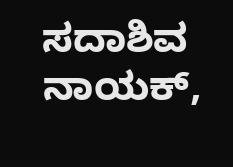ಸದಾಶಿವ ನಾಯಕ್,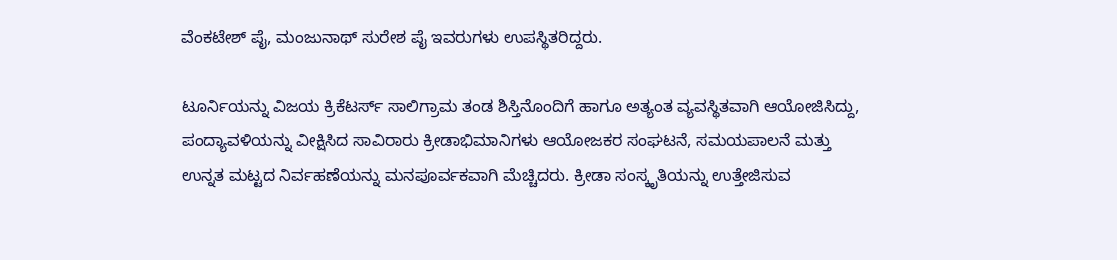ವೆಂಕಟೇಶ್ ಪೈ, ಮಂಜುನಾಥ್ ಸುರೇಶ ಪೈ ಇವರುಗಳು ಉಪಸ್ಥಿತರಿದ್ದರು.

ಟೂರ್ನಿಯನ್ನು ವಿಜಯ ಕ್ರಿಕೆಟರ್ಸ್ ಸಾಲಿಗ್ರಾಮ ತಂಡ ಶಿಸ್ತಿನೊಂದಿಗೆ ಹಾಗೂ ಅತ್ಯಂತ ವ್ಯವಸ್ಥಿತವಾಗಿ ಆಯೋಜಿಸಿದ್ದು, ಪಂದ್ಯಾವಳಿಯನ್ನು ವೀಕ್ಷಿಸಿದ ಸಾವಿರಾರು ಕ್ರೀಡಾಭಿಮಾನಿಗಳು ಆಯೋಜಕರ ಸಂಘಟನೆ, ಸಮಯಪಾಲನೆ ಮತ್ತು ಉನ್ನತ ಮಟ್ಟದ ನಿರ್ವಹಣೆಯನ್ನು ಮನಪೂರ್ವಕವಾಗಿ ಮೆಚ್ಚಿದರು. ಕ್ರೀಡಾ ಸಂಸ್ಕೃತಿಯನ್ನು ಉತ್ತೇಜಿಸುವ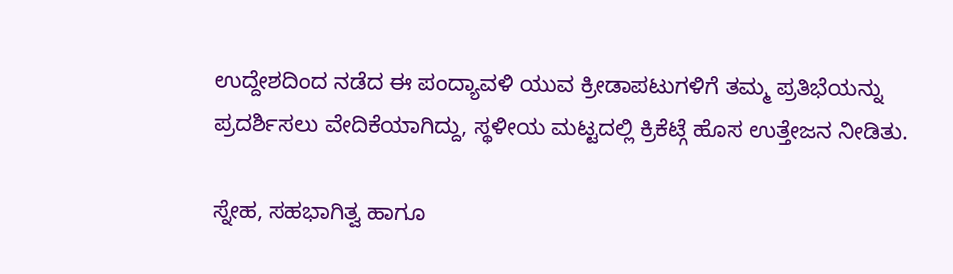ಉದ್ದೇಶದಿಂದ ನಡೆದ ಈ ಪಂದ್ಯಾವಳಿ ಯುವ ಕ್ರೀಡಾಪಟುಗಳಿಗೆ ತಮ್ಮ ಪ್ರತಿಭೆಯನ್ನು ಪ್ರದರ್ಶಿಸಲು ವೇದಿಕೆಯಾಗಿದ್ದು, ಸ್ಥಳೀಯ ಮಟ್ಟದಲ್ಲಿ ಕ್ರಿಕೆಟ್ಗೆ ಹೊಸ ಉತ್ತೇಜನ ನೀಡಿತು.

ಸ್ನೇಹ, ಸಹಭಾಗಿತ್ವ ಹಾಗೂ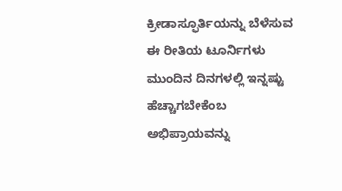ಕ್ರೀಡಾಸ್ಫೂರ್ತಿಯನ್ನು ಬೆಳೆಸುವ ಈ ರೀತಿಯ ಟೂರ್ನಿಗಳು ಮುಂದಿನ ದಿನಗಳಲ್ಲಿ ಇನ್ನಷ್ಟು ಹೆಚ್ಚಾಗಬೇಕೆಂಬ ಅಭಿಪ್ರಾಯವನ್ನು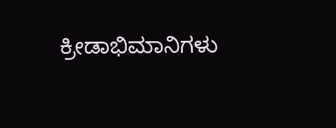ಕ್ರೀಡಾಭಿಮಾನಿಗಳು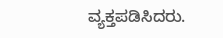ವ್ಯಕ್ತಪಡಿಸಿದರು.